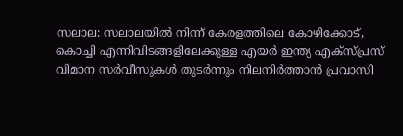സലാല: സലാലയിൽ നിന്ന് കേരളത്തിലെ കോഴിക്കോട്, കൊച്ചി എന്നിവിടങ്ങളിലേക്കുള്ള എയർ ഇന്ത്യ എക്സ്പ്രസ് വിമാന സർവീസുകൾ തുടർന്നും നിലനിർത്താൻ പ്രവാസി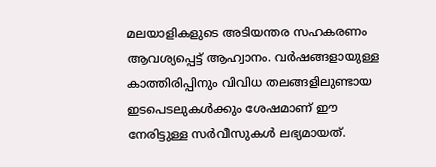മലയാളികളുടെ അടിയന്തര സഹകരണം ആവശ്യപ്പെട്ട് ആഹ്വാനം. വർഷങ്ങളായുള്ള കാത്തിരിപ്പിനും വിവിധ തലങ്ങളിലുണ്ടായ ഇടപെടലുകൾക്കും ശേഷമാണ് ഈ നേരിട്ടുള്ള സർവീസുകൾ ലഭ്യമായത്.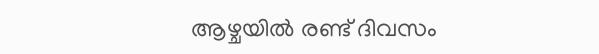ആഴ്ചയിൽ രണ്ട് ദിവസം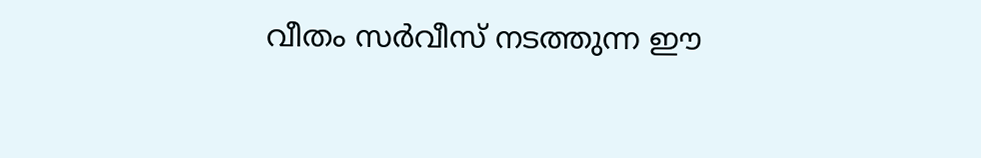വീതം സർവീസ് നടത്തുന്ന ഈ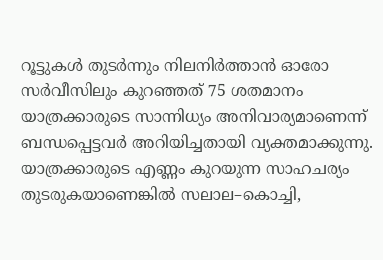റൂട്ടുകൾ തുടർന്നും നിലനിർത്താൻ ഓരോ സർവീസിലും കുറഞ്ഞത് 75 ശതമാനം യാത്രക്കാരുടെ സാന്നിധ്യം അനിവാര്യമാണെന്ന് ബന്ധപ്പെട്ടവർ അറിയിച്ചതായി വ്യക്തമാക്കുന്നു. യാത്രക്കാരുടെ എണ്ണം കുറയുന്ന സാഹചര്യം തുടരുകയാണെങ്കിൽ സലാല–കൊച്ചി,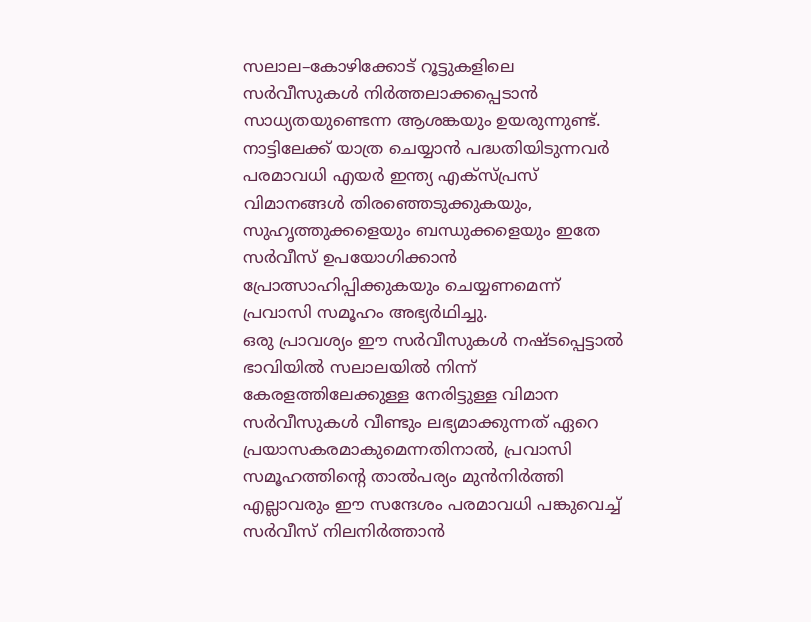സലാല–കോഴിക്കോട് റൂട്ടുകളിലെ സർവീസുകൾ നിർത്തലാക്കപ്പെടാൻ സാധ്യതയുണ്ടെന്ന ആശങ്കയും ഉയരുന്നുണ്ട്.
നാട്ടിലേക്ക് യാത്ര ചെയ്യാൻ പദ്ധതിയിടുന്നവർ പരമാവധി എയർ ഇന്ത്യ എക്സ്പ്രസ് വിമാനങ്ങൾ തിരഞ്ഞെടുക്കുകയും, സുഹൃത്തുക്കളെയും ബന്ധുക്കളെയും ഇതേ സർവീസ് ഉപയോഗിക്കാൻ പ്രോത്സാഹിപ്പിക്കുകയും ചെയ്യണമെന്ന് പ്രവാസി സമൂഹം അഭ്യർഥിച്ചു.
ഒരു പ്രാവശ്യം ഈ സർവീസുകൾ നഷ്ടപ്പെട്ടാൽ ഭാവിയിൽ സലാലയിൽ നിന്ന് കേരളത്തിലേക്കുള്ള നേരിട്ടുള്ള വിമാന സർവീസുകൾ വീണ്ടും ലഭ്യമാക്കുന്നത് ഏറെ പ്രയാസകരമാകുമെന്നതിനാൽ, പ്രവാസി സമൂഹത്തിന്റെ താൽപര്യം മുൻനിർത്തി എല്ലാവരും ഈ സന്ദേശം പരമാവധി പങ്കുവെച്ച് സർവീസ് നിലനിർത്താൻ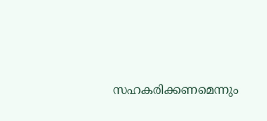സഹകരിക്കണമെന്നും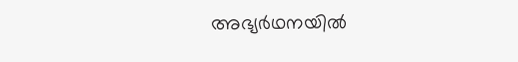അഭ്യർഥനയിൽ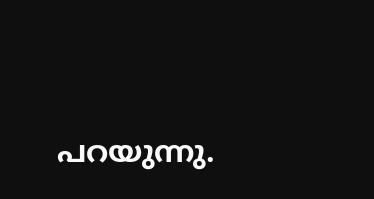പറയുന്നു.